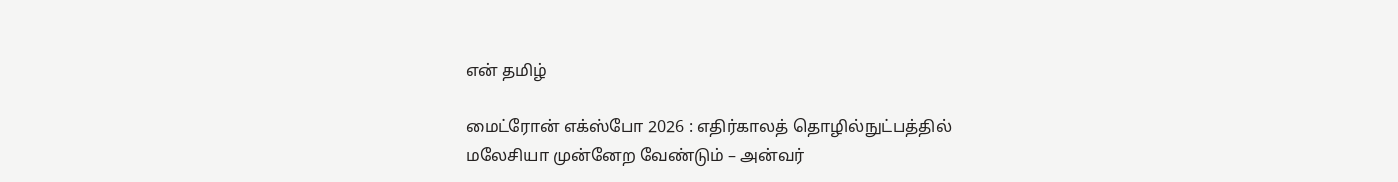என் தமிழ்

மைட்ரோன் எக்ஸ்போ 2026 : எதிர்காலத் தொழில்நுட்பத்தில் மலேசியா முன்னேற வேண்டும் – அன்வர்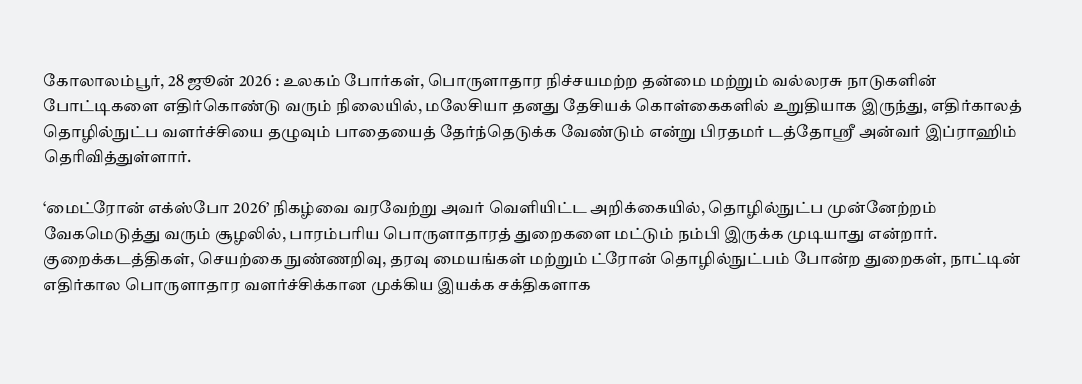கோலாலம்பூர், 28 ஜூன் 2026 : உலகம் போர்கள், பொருளாதார நிச்சயமற்ற தன்மை மற்றும் வல்லரசு நாடுகளின் போட்டிகளை எதிர்கொண்டு வரும் நிலையில், மலேசியா தனது தேசியக் கொள்கைகளில் உறுதியாக இருந்து, எதிர்காலத் தொழில்நுட்ப வளர்ச்சியை தழுவும் பாதையைத் தேர்ந்தெடுக்க வேண்டும் என்று பிரதமர் டத்தோஸ்ரீ அன்வர் இப்ராஹிம் தெரிவித்துள்ளார்.

‘மைட்ரோன் எக்ஸ்போ 2026’ நிகழ்வை வரவேற்று அவர் வெளியிட்ட அறிக்கையில், தொழில்நுட்ப முன்னேற்றம் வேகமெடுத்து வரும் சூழலில், பாரம்பரிய பொருளாதாரத் துறைகளை மட்டும் நம்பி இருக்க முடியாது என்றார். குறைக்கடத்திகள், செயற்கை நுண்ணறிவு, தரவு மையங்கள் மற்றும் ட்ரோன் தொழில்நுட்பம் போன்ற துறைகள், நாட்டின் எதிர்கால பொருளாதார வளர்ச்சிக்கான முக்கிய இயக்க சக்திகளாக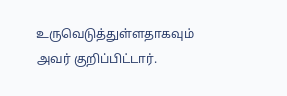உருவெடுத்துள்ளதாகவும் அவர் குறிப்பிட்டார்.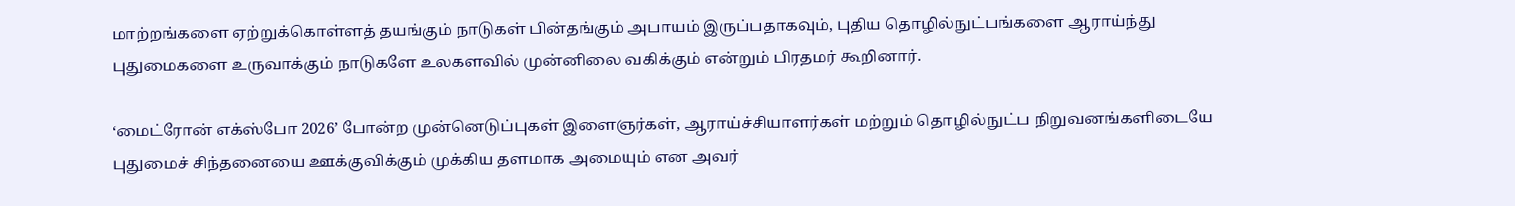மாற்றங்களை ஏற்றுக்கொள்ளத் தயங்கும் நாடுகள் பின்தங்கும் அபாயம் இருப்பதாகவும், புதிய தொழில்நுட்பங்களை ஆராய்ந்து புதுமைகளை உருவாக்கும் நாடுகளே உலகளவில் முன்னிலை வகிக்கும் என்றும் பிரதமர் கூறினார்.

‘மைட்ரோன் எக்ஸ்போ 2026’ போன்ற முன்னெடுப்புகள் இளைஞர்கள், ஆராய்ச்சியாளர்கள் மற்றும் தொழில்நுட்ப நிறுவனங்களிடையே புதுமைச் சிந்தனையை ஊக்குவிக்கும் முக்கிய தளமாக அமையும் என அவர்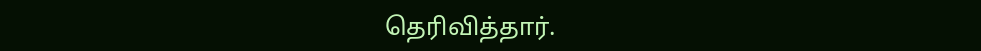தெரிவித்தார்.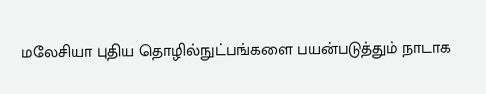மலேசியா புதிய தொழில்நுட்பங்களை பயன்படுத்தும் நாடாக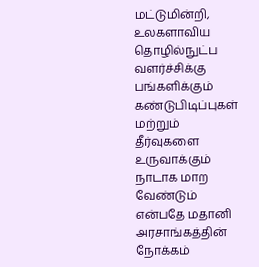மட்டுமின்றி, உலகளாவிய தொழில்நுட்ப வளர்ச்சிக்கு பங்களிக்கும் கண்டுபிடிப்புகள் மற்றும் தீர்வுகளை உருவாக்கும் நாடாக மாற வேண்டும் என்பதே மதானி அரசாங்கத்தின் நோக்கம்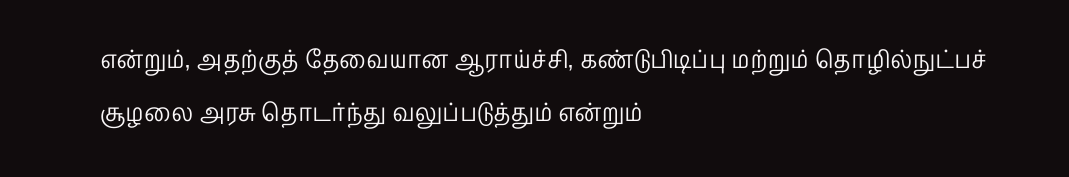என்றும், அதற்குத் தேவையான ஆராய்ச்சி, கண்டுபிடிப்பு மற்றும் தொழில்நுட்பச் சூழலை அரசு தொடர்ந்து வலுப்படுத்தும் என்றும்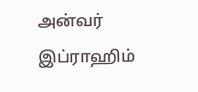அன்வர் இப்ராஹிம்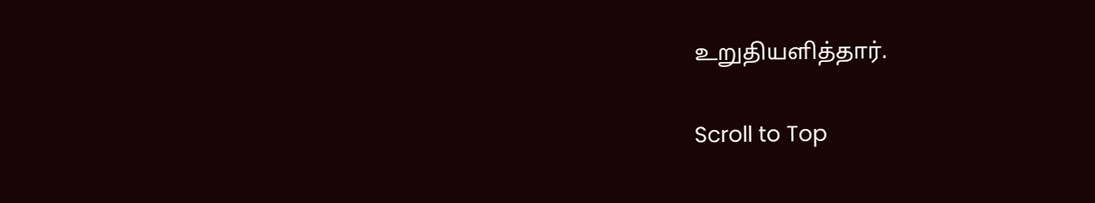உறுதியளித்தார்.

Scroll to Top